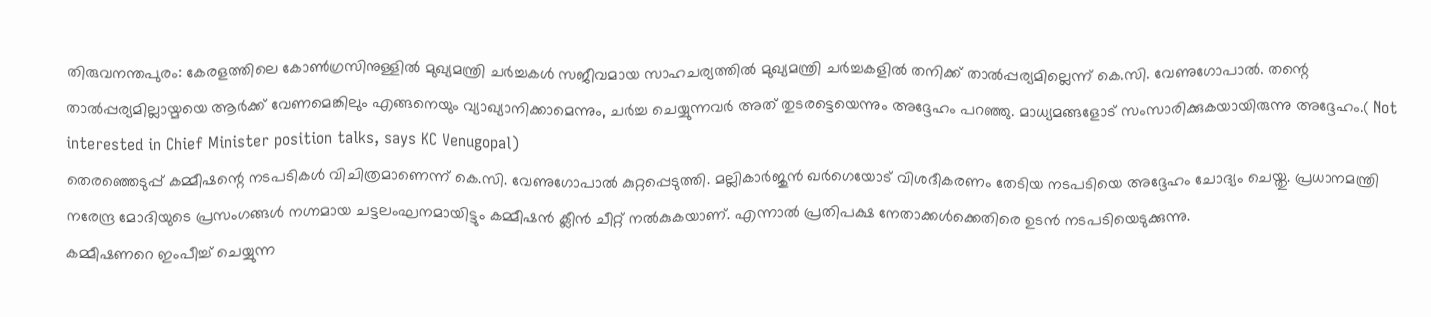തിരുവനന്തപുരം: കേരളത്തിലെ കോൺഗ്രസിനുള്ളിൽ മുഖ്യമന്ത്രി ചർച്ചകൾ സജീവമായ സാഹചര്യത്തിൽ മുഖ്യമന്ത്രി ചർച്ചകളിൽ തനിക്ക് താൽപ്പര്യമില്ലെന്ന് കെ.സി. വേണുഗോപാൽ. തന്റെ താൽപ്പര്യമില്ലായ്മയെ ആർക്ക് വേണമെങ്കിലും എങ്ങനെയും വ്യാഖ്യാനിക്കാമെന്നും, ചർച്ച ചെയ്യുന്നവർ അത് തുടരട്ടെയെന്നും അദ്ദേഹം പറഞ്ഞു. മാധ്യമങ്ങളോട് സംസാരിക്കുകയായിരുന്നു അദ്ദേഹം.( Not interested in Chief Minister position talks, says KC Venugopal)
തെരഞ്ഞെടുപ്പ് കമ്മീഷന്റെ നടപടികൾ വിചിത്രമാണെന്ന് കെ.സി. വേണുഗോപാൽ കുറ്റപ്പെടുത്തി. മല്ലികാർജുൻ ഖർഗെയോട് വിശദീകരണം തേടിയ നടപടിയെ അദ്ദേഹം ചോദ്യം ചെയ്തു. പ്രധാനമന്ത്രി നരേന്ദ്ര മോദിയുടെ പ്രസംഗങ്ങൾ നഗ്നമായ ചട്ടലംഘനമായിട്ടും കമ്മീഷൻ ക്ലീൻ ചീറ്റ് നൽകുകയാണ്. എന്നാൽ പ്രതിപക്ഷ നേതാക്കൾക്കെതിരെ ഉടൻ നടപടിയെടുക്കുന്നു.
കമ്മീഷണറെ ഇംപീച്ച് ചെയ്യുന്ന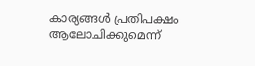കാര്യങ്ങൾ പ്രതിപക്ഷം ആലോചിക്കുമെന്ന്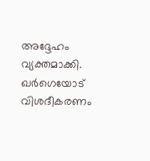അദ്ദേഹം വ്യക്തമാക്കി. ഖർഗെയോട് വിശദീകരണം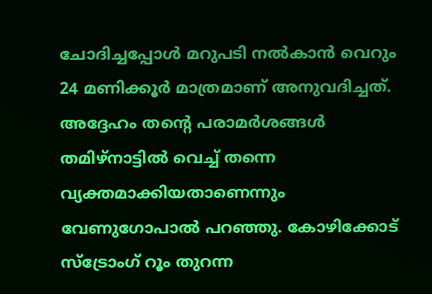ചോദിച്ചപ്പോൾ മറുപടി നൽകാൻ വെറും 24 മണിക്കൂർ മാത്രമാണ് അനുവദിച്ചത്. അദ്ദേഹം തന്റെ പരാമർശങ്ങൾ തമിഴ്നാട്ടിൽ വെച്ച് തന്നെ വ്യക്തമാക്കിയതാണെന്നും വേണുഗോപാൽ പറഞ്ഞു. കോഴിക്കോട് സ്ട്രോംഗ് റൂം തുറന്ന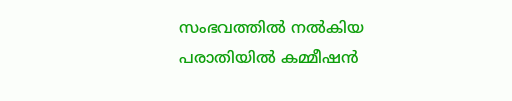സംഭവത്തിൽ നൽകിയ പരാതിയിൽ കമ്മീഷൻ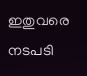ഇതുവരെ നടപടി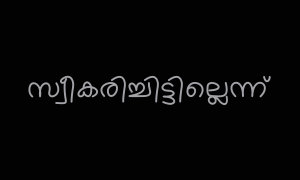സ്വീകരിച്ചിട്ടില്ലെന്ന്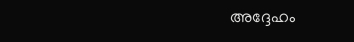അദ്ദേഹം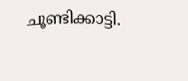ചൂണ്ടിക്കാട്ടി.